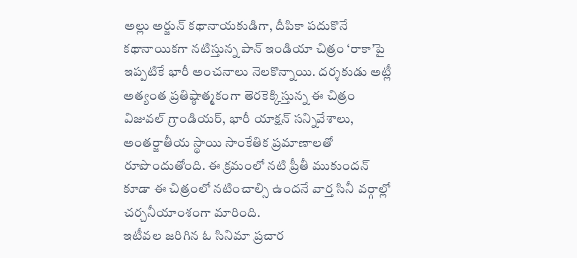అల్లు అర్జున్ కథానాయకుడిగా, దీపికా పదుకొనే కథానాయికగా నటిస్తున్న పాన్ ఇండియా చిత్రం ‘రాకా’పై ఇప్పటికే భారీ అంచనాలు నెలకొన్నాయి. దర్శకుడు అట్లీ అత్యంత ప్రతిష్ఠాత్మకంగా తెరకెక్కిస్తున్న ఈ చిత్రం విజువల్ గ్రాండియర్, భారీ యాక్షన్ సన్నివేశాలు, అంతర్జాతీయ స్థాయి సాంకేతిక ప్రమాణాలతో రూపొందుతోంది. ఈ క్రమంలో నటి ప్రీతీ ముకుందన్ కూడా ఈ చిత్రంలో నటించాల్సి ఉందనే వార్త సినీ వర్గాల్లో చర్చనీయాంశంగా మారింది.
ఇటీవల జరిగిన ఓ సినిమా ప్రచార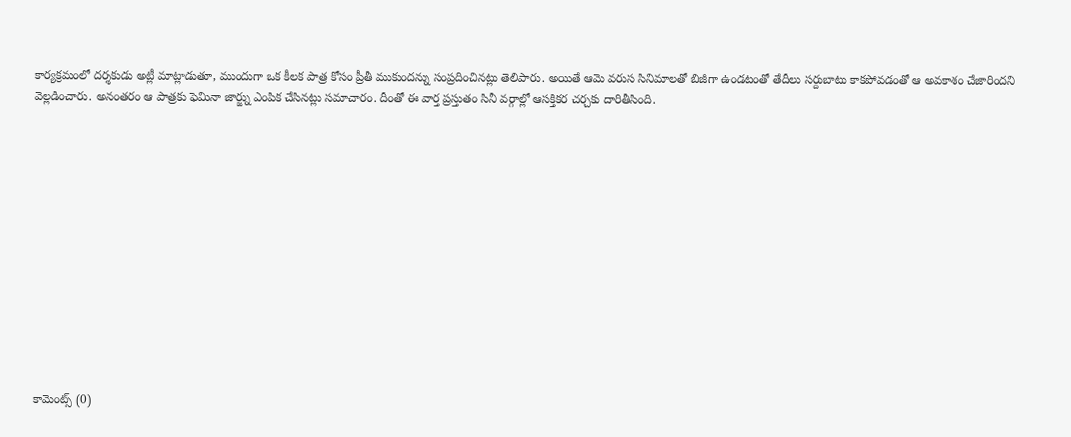కార్యక్రమంలో దర్శకుడు అట్లీ మాట్లాడుతూ, ముందుగా ఒక కీలక పాత్ర కోసం ప్రీతీ ముకుందన్ను సంప్రదించినట్లు తెలిపారు. అయితే ఆమె వరుస సినిమాలతో బిజీగా ఉండటంతో తేదీలు సర్దుబాటు కాకపోవడంతో ఆ అవకాశం చేజారిందని వెల్లడించారు. అనంతరం ఆ పాత్రకు ఫెమినా జార్జ్ను ఎంపిక చేసినట్లు సమాచారం. దీంతో ఈ వార్త ప్రస్తుతం సినీ వర్గాల్లో ఆసక్తికర చర్చకు దారితీసింది.













కామెంట్స్ (0)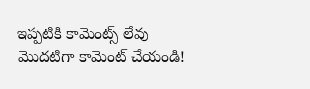ఇప్పటికి కామెంట్స్ లేవు
మొదటిగా కామెంట్ చేయండి!